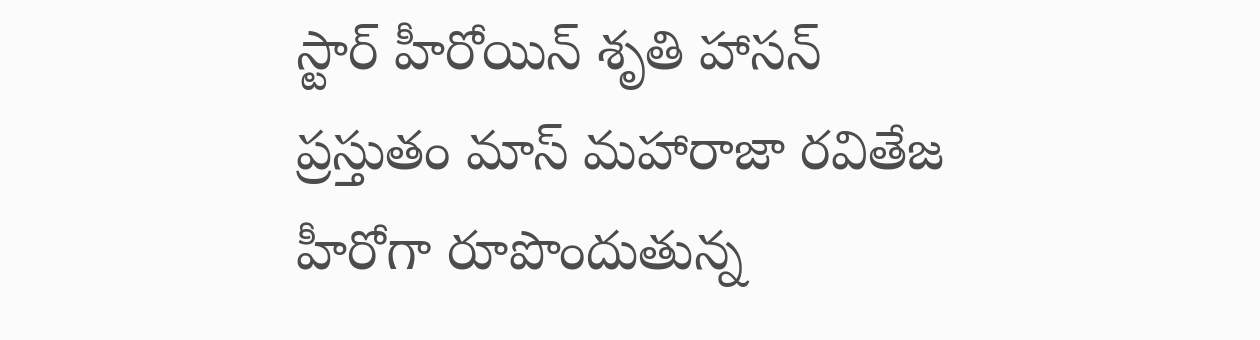స్టార్ హీరోయిన్ శృతి హాసన్ ప్రస్తుతం మాస్ మహారాజా రవితేజ హీరోగా రూపొందుతున్న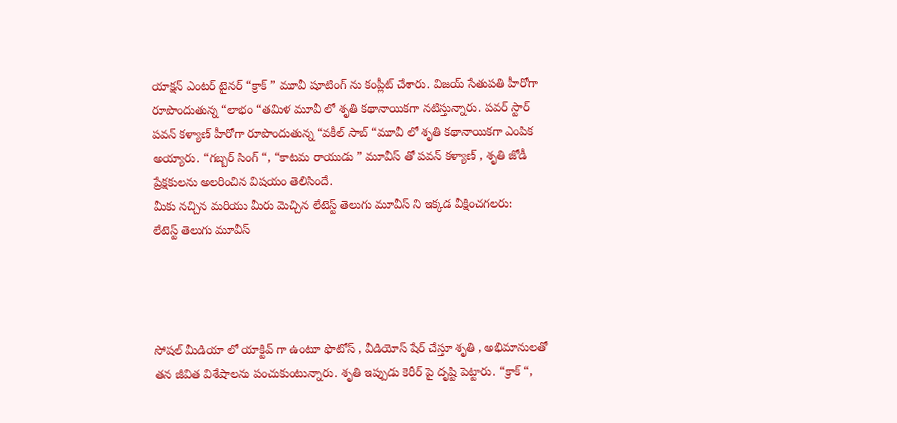యాక్షన్ ఎంటర్ టైనర్ “క్రాక్ ” మూవీ షూటింగ్ ను కంప్లీట్ చేశారు. విజయ్ సేతుపతి హీరోగా రూపొందుతున్న “లాభం “తమిళ మూవీ లో శృతి కథానాయికగా నటిస్తున్నారు. పవర్ స్టార్ పవన్ కళ్యాణ్ హీరోగా రూపొందుతున్న “వకీల్ సాబ్ “మూవీ లో శృతి కథానాయికగా ఎంపిక అయ్యారు. “గబ్బర్ సింగ్ “, “కాటమ రాయుడు ” మూవీస్ తో పవన్ కళ్యాణ్ , శృతి జోడీ ప్రేక్షకులను అలరించిన విషయం తెలిసిందే.
మీకు నచ్చిన మరియు మీరు మెచ్చిన లేటెస్ట్ తెలుగు మూవీస్ ని ఇక్కడ వీక్షించగలరు:
లేటెస్ట్ తెలుగు మూవీస్




సోషల్ మీడియా లో యాక్టివ్ గా ఉంటూ ఫొటోస్ , వీడియోస్ షేర్ చేస్తూ శృతి , అభిమానులతో తన జీవిత విశేషాలను పంచుకుంటున్నారు. శృతి ఇప్పుడు కెరీర్ పై దృష్టి పెట్టారు. “క్రాక్ “,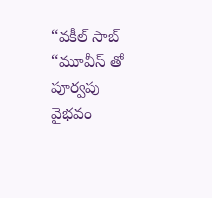“వకీల్ సాబ్ “మూవీస్ తో పూర్వపు వైభవం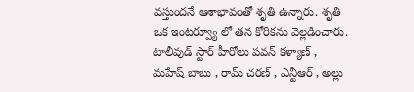వస్తుందనే ఆశాభావంతో శృతి ఉన్నారు. శృతి ఒక ఇంటర్వ్యూ లో తన కోరికను వెల్లడించారు. టాలీవుడ్ స్టార్ హీరోలు పవన్ కళ్యాణ్ , మహేష్ బాబు , రామ్ చరణ్ , ఎన్టీఆర్ , అల్లు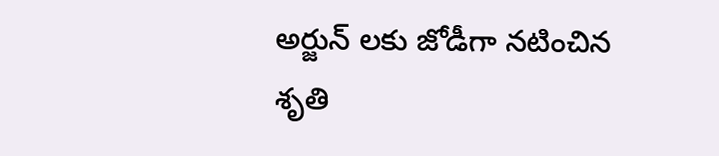అర్జున్ లకు జోడీగా నటించిన శృతి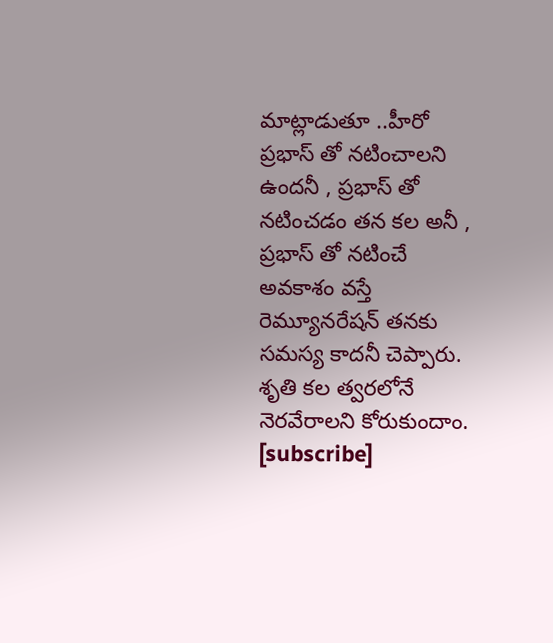మాట్లాడుతూ ..హీరో ప్రభాస్ తో నటించాలని ఉందనీ , ప్రభాస్ తో నటించడం తన కల అనీ , ప్రభాస్ తో నటించే అవకాశం వస్తే రెమ్యూనరేషన్ తనకు సమస్య కాదనీ చెప్పారు. శృతి కల త్వరలోనే నెరవేరాలని కోరుకుందాం.
[subscribe]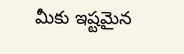మీకు ఇష్టమైన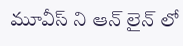మూవీస్ ని ఆన్ లైన్ లో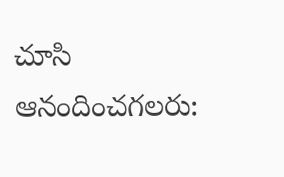చూసి ఆనందించగలరు: